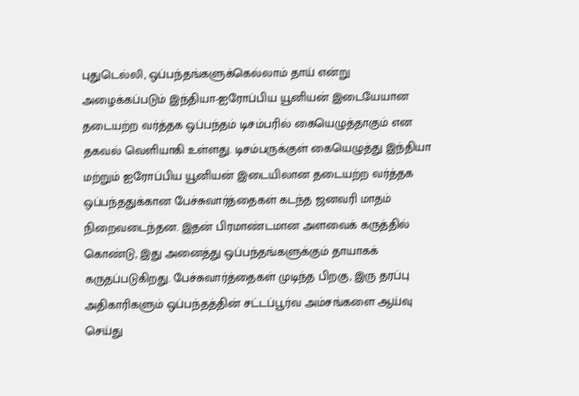புதுடெல்லி, ஒப்பந்தங்களுக்கெல்லாம் தாய் என்று அழைக்கப்படும் இந்தியா-ஐரோப்பிய யூனியன் இடையேயான தடையற்ற வர்த்தக ஒப்பந்தம் டிசம்பரில் கையெழுத்தாகும் என தகவல் வெளியாகி உள்ளது. டிசம்பருக்குள் கையெழுத்து இந்தியா மற்றும் ஐரோப்பிய யூனியன் இடையிலான தடையற்ற வர்த்தக ஒப்பந்ததுக்கான பேச்சுவார்த்தைகள் கடந்த ஜனவரி மாதம் நிறைவடைந்தன. இதன் பிரமாண்டமான அளவைக் கருத்தில் கொண்டு, இது அனைத்து ஒப்பந்தங்களுக்கும் தாயாகக் கருதப்படுகிறது. பேச்சுவார்த்தைகள் முடிந்த பிறகு, இரு தரப்பு அதிகாரிகளும் ஒப்பந்தத்தின் சட்டப்பூர்வ அம்சங்களை ஆய்வு செய்து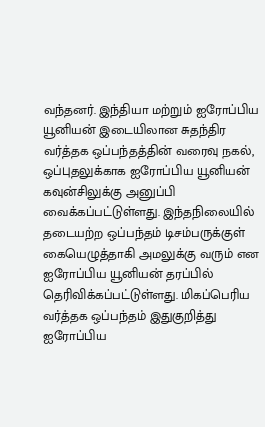வந்தனர். இந்தியா மற்றும் ஐரோப்பிய யூனியன் இடையிலான சுதந்திர வர்த்தக ஒப்பந்தத்தின் வரைவு நகல், ஒப்புதலுக்காக ஐரோப்பிய யூனியன் கவுன்சிலுக்கு அனுப்பி வைக்கப்பட்டுள்ளது. இந்தநிலையில் தடையற்ற ஒப்பந்தம் டிசம்பருக்குள் கையெழுத்தாகி அமலுக்கு வரும் என ஐரோப்பிய யூனியன் தரப்பில் தெரிவிக்கப்பட்டுள்ளது. மிகப்பெரிய வர்த்தக ஒப்பந்தம் இதுகுறித்து ஐரோப்பிய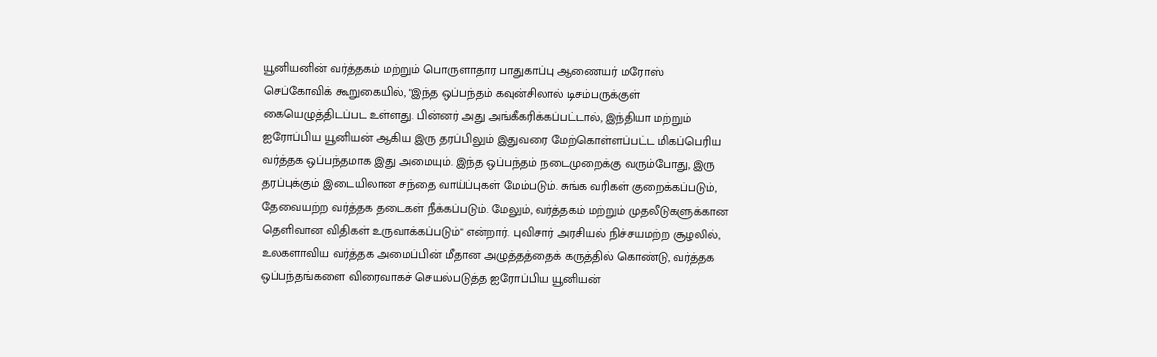யூனியனின் வர்த்தகம் மற்றும் பொருளாதார பாதுகாப்பு ஆணையர் மரோஸ் செப்கோவிக் கூறுகையில், "இந்த ஒப்பந்தம் கவுன்சிலால் டிசம்பருக்குள் கையெழுத்திடப்பட உள்ளது. பின்னர் அது அங்கீகரிக்கப்பட்டால், இந்தியா மற்றும் ஐரோப்பிய யூனியன் ஆகிய இரு தரப்பிலும் இதுவரை மேற்கொள்ளப்பட்ட மிகப்பெரிய வர்த்தக ஒப்பந்தமாக இது அமையும். இந்த ஒப்பந்தம் நடைமுறைக்கு வரும்போது, இரு தரப்புக்கும் இடையிலான சந்தை வாய்ப்புகள் மேம்படும். சுங்க வரிகள் குறைக்கப்படும், தேவையற்ற வர்த்தக தடைகள் நீக்கப்படும். மேலும், வர்த்தகம் மற்றும் முதலீடுகளுக்கான தெளிவான விதிகள் உருவாக்கப்படும்" என்றார். புவிசார் அரசியல் நிச்சயமற்ற சூழலில், உலகளாவிய வர்த்தக அமைப்பின் மீதான அழுத்தத்தைக் கருத்தில் கொண்டு, வர்த்தக ஒப்பந்தங்களை விரைவாகச் செயல்படுத்த ஐரோப்பிய யூனியன்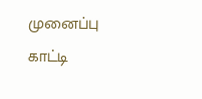முனைப்பு காட்டி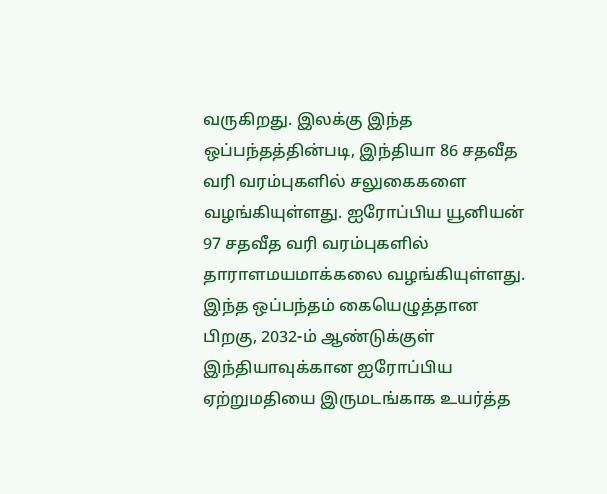வருகிறது. இலக்கு இந்த ஒப்பந்தத்தின்படி, இந்தியா 86 சதவீத வரி வரம்புகளில் சலுகைகளை வழங்கியுள்ளது. ஐரோப்பிய யூனியன் 97 சதவீத வரி வரம்புகளில் தாராளமயமாக்கலை வழங்கியுள்ளது. இந்த ஒப்பந்தம் கையெழுத்தான பிறகு, 2032-ம் ஆண்டுக்குள் இந்தியாவுக்கான ஐரோப்பிய ஏற்றுமதியை இருமடங்காக உயர்த்த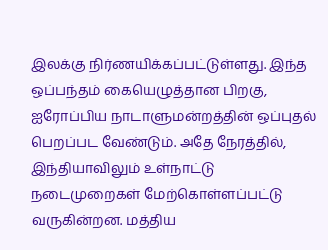இலக்கு நிர்ணயிக்கப்பட்டுள்ளது. இந்த ஒப்பந்தம் கையெழுத்தான பிறகு, ஐரோப்பிய நாடாளுமன்றத்தின் ஒப்புதல் பெறப்பட வேண்டும். அதே நேரத்தில், இந்தியாவிலும் உள்நாட்டு நடைமுறைகள் மேற்கொள்ளப்பட்டு வருகின்றன. மத்திய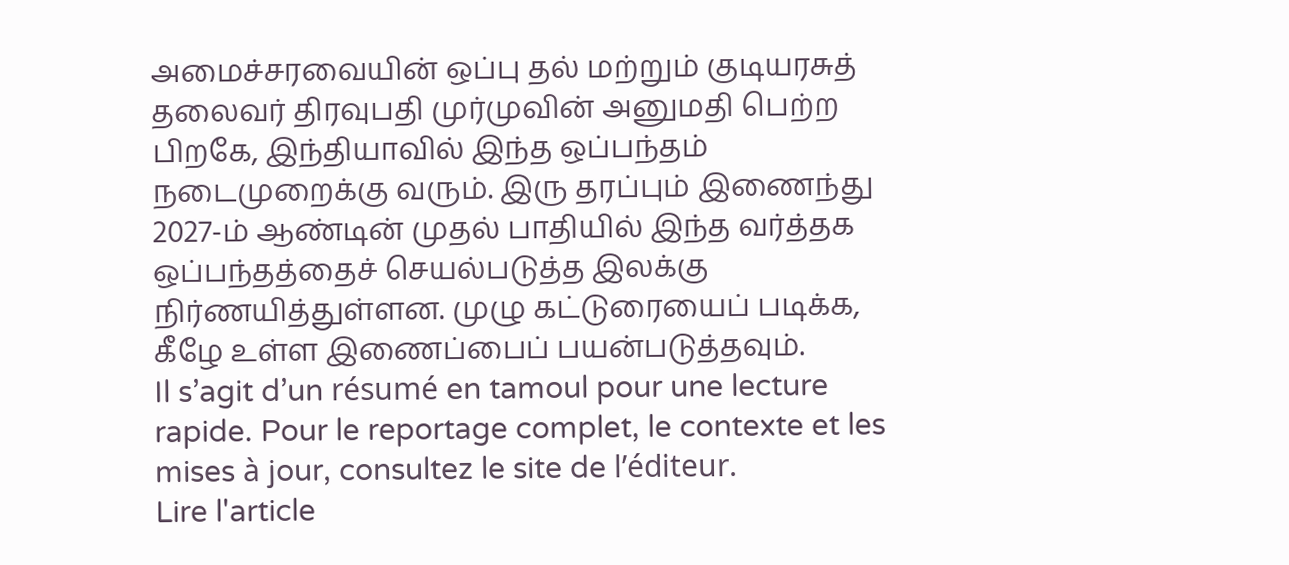அமைச்சரவையின் ஒப்பு தல் மற்றும் குடியரசுத் தலைவர் திரவுபதி முர்முவின் அனுமதி பெற்ற பிறகே, இந்தியாவில் இந்த ஒப்பந்தம் நடைமுறைக்கு வரும். இரு தரப்பும் இணைந்து 2027-ம் ஆண்டின் முதல் பாதியில் இந்த வர்த்தக ஒப்பந்தத்தைச் செயல்படுத்த இலக்கு நிர்ணயித்துள்ளன. முழு கட்டுரையைப் படிக்க, கீழே உள்ள இணைப்பைப் பயன்படுத்தவும்.
Il s’agit d’un résumé en tamoul pour une lecture rapide. Pour le reportage complet, le contexte et les mises à jour, consultez le site de l’éditeur.
Lire l'article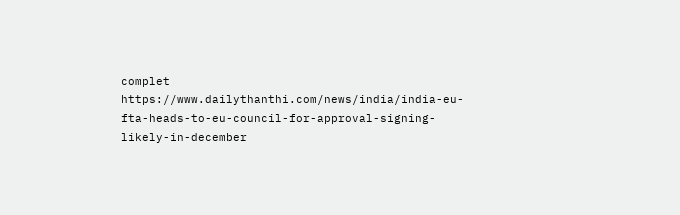complet
https://www.dailythanthi.com/news/india/india-eu-fta-heads-to-eu-council-for-approval-signing-likely-in-december